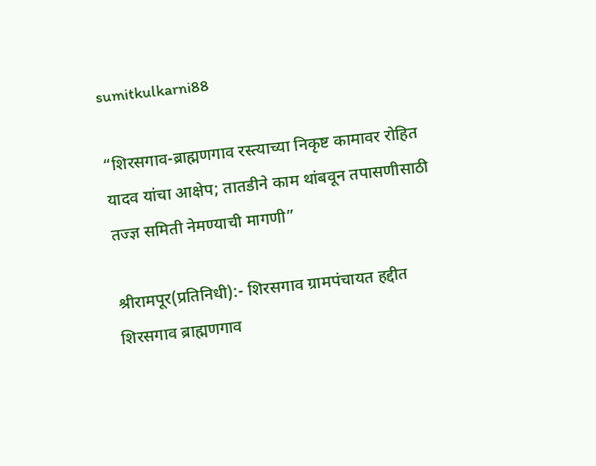sumitkulkarni88

“शिरसगाव-ब्राह्मणगाव रस्त्याच्या निकृष्ट कामावर रोहित यादव यांचा आक्षेप; तातडीने काम थांबवून तपासणीसाठी तज्ज्ञ समिती नेमण्याची मागणी”

श्रीरामपूर(प्रतिनिधी):- शिरसगाव ग्रामपंचायत हद्दीत शिरसगाव ब्राह्मणगाव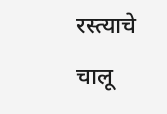रस्त्याचे चालू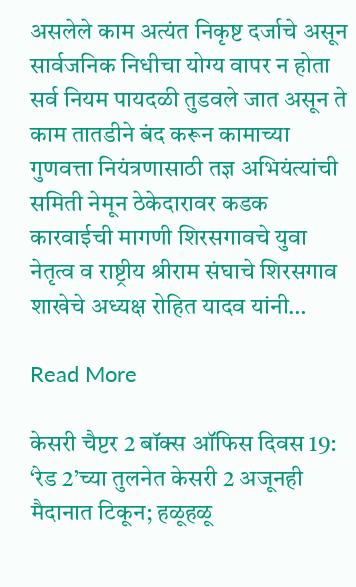असलेले काम अत्यंत निकृष्ट दर्जाचे असून सार्वजनिक निधीचा योग्य वापर न होता सर्व नियम पायदळी तुडवले जात असून ते काम तातडीने बंद करून कामाच्या गुणवत्ता नियंत्रणासाठी तज्ञ अभियंत्यांची समिती नेमून ठेकेदारावर कडक कारवाईची मागणी शिरसगावचे युवा नेतृत्व व राष्ट्रीय श्रीराम संघाचे शिरसगाव शाखेचे अध्यक्ष रोहित यादव यांनी…

Read More

केसरी चैप्टर 2 बॉक्स ऑफिस दिवस 19: ‘रेड 2’च्या तुलनेत केसरी 2 अजूनही मैदानात टिकून; हळूहळू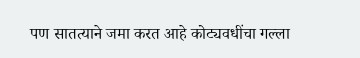पण सातत्याने जमा करत आहे कोट्यवधींचा गल्ला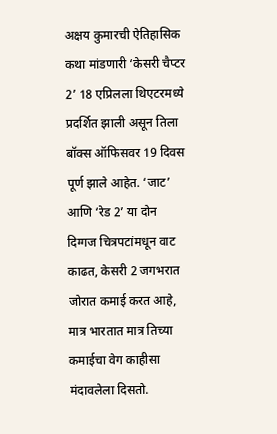अक्षय कुमारची ऐतिहासिक कथा मांडणारी ‘केसरी चैप्टर 2’ 18 एप्रिलला थिएटरमध्ये प्रदर्शित झाली असून तिला बॉक्स ऑफिसवर 19 दिवस पूर्ण झाले आहेत. ‘जाट’ आणि ‘रेड 2’ या दोन दिग्गज चित्रपटांमधून वाट काढत, केसरी 2 जगभरात जोरात कमाई करत आहे, मात्र भारतात मात्र तिच्या कमाईचा वेग काहीसा मंदावलेला दिसतो.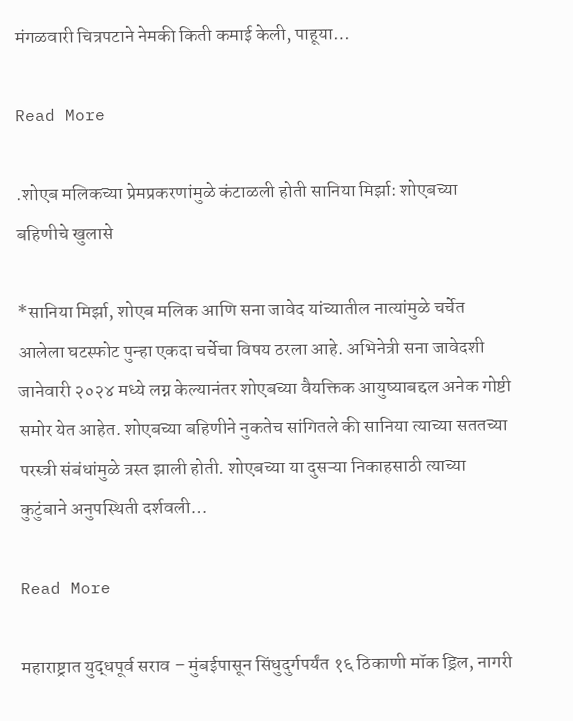मंगळवारी चित्रपटाने नेमकी किती कमाई केली, पाहूया…

Read More

.शोएब मलिकच्या प्रेमप्रकरणांमुळे कंटाळली होती सानिया मिर्झा: शोएबच्या बहिणीचे खुलासे

*सानिया मिर्झा, शोएब मलिक आणि सना जावेद यांच्यातील नात्यांमुळे चर्चेत आलेला घटस्फोट पुन्हा एकदा चर्चेचा विषय ठरला आहे. अभिनेत्री सना जावेदशी जानेवारी २०२४ मध्ये लग्न केल्यानंतर शोएबच्या वैयक्तिक आयुष्याबद्दल अनेक गोष्टी समोर येत आहेत. शोएबच्या बहिणीने नुकतेच सांगितले की सानिया त्याच्या सततच्या परस्त्री संबंधांमुळे त्रस्त झाली होती. शोएबच्या या दुसऱ्या निकाहसाठी त्याच्या कुटुंबाने अनुपस्थिती दर्शवली…

Read More

महाराष्ट्रात युद्धपूर्व सराव – मुंबईपासून सिंधुदुर्गपर्यंत १६ ठिकाणी मॉक ड्रिल, नागरी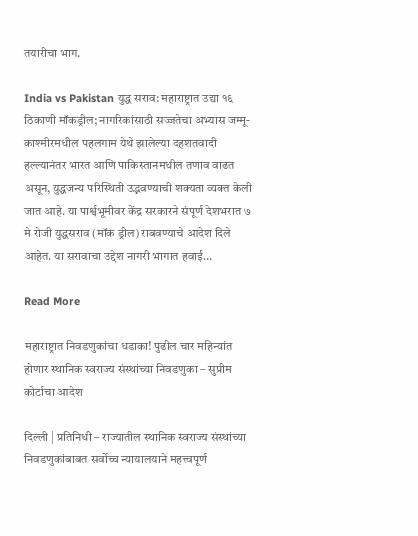तयारीचा भाग.

India vs Pakistan युद्ध सराव: महाराष्ट्रात उद्या १६ ठिकाणी मॉकड्रील; नागरिकांसाठी सज्जतेचा अभ्यास जम्मू-काश्मीरमधील पहलगाम येथे झालेल्या दहशतवादी हल्ल्यानंतर भारत आणि पाकिस्तानमधील तणाव वाढत असून, युद्धजन्य परिस्थिती उद्भवण्याची शक्यता व्यक्त केली जात आहे. या पार्श्वभूमीवर केंद्र सरकारने संपूर्ण देशभरात ७ मे रोजी युद्धसराव (मॉक ड्रील) राबवण्याचे आदेश दिले आहेत. या सरावाचा उद्देश नागरी भागात हवाई…

Read More

महाराष्ट्रात निवडणुकांचा धडाका! पुढील चार महिन्यांत होणार स्थानिक स्वराज्य संस्थांच्या निवडणुका – सुप्रीम कोर्टाचा आदेश

दिल्ली | प्रतिनिधी – राज्यातील स्थानिक स्वराज्य संस्थांच्या निवडणुकांबाबत सर्वोच्च न्यायालयाने महत्त्वपूर्ण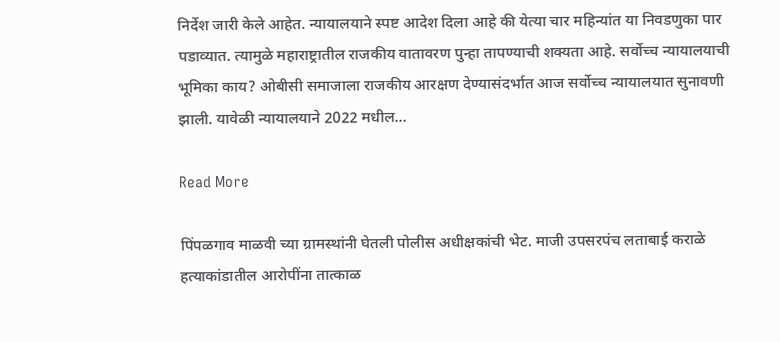निर्देश जारी केले आहेत. न्यायालयाने स्पष्ट आदेश दिला आहे की येत्या चार महिन्यांत या निवडणुका पार पडाव्यात. त्यामुळे महाराष्ट्रातील राजकीय वातावरण पुन्हा तापण्याची शक्यता आहे. सर्वोच्च न्यायालयाची भूमिका काय? ओबीसी समाजाला राजकीय आरक्षण देण्यासंदर्भात आज सर्वोच्च न्यायालयात सुनावणी झाली. यावेळी न्यायालयाने 2022 मधील…

Read More

पिंपळगाव माळवी च्या ग्रामस्थांनी घेतली पोलीस अधीक्षकांची भेट. माजी उपसरपंच लताबाई कराळे हत्याकांडातील आरोपींना तात्काळ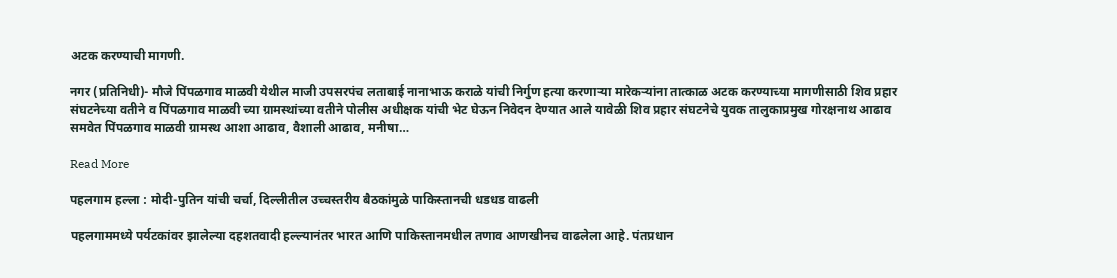अटक करण्याची मागणी.

नगर (प्रतिनिधी)- मौजे पिंपळगाव माळवी येथील माजी उपसरपंच लताबाई नानाभाऊ कराळे यांची निर्गुण हत्या करणाऱ्या मारेकऱ्यांना तात्काळ अटक करण्याच्या मागणीसाठी शिव प्रहार संघटनेच्या वतीने व पिंपळगाव माळवी च्या ग्रामस्थांच्या वतीने पोलीस अधीक्षक यांची भेट घेऊन निवेदन देण्यात आले यावेळी शिव प्रहार संघटनेचे युवक तालुकाप्रमुख गोरक्षनाथ आढाव समवेत पिंपळगाव माळवी ग्रामस्थ आशा आढाव, वैशाली आढाव, मनीषा…

Read More

पहलगाम हल्ला : मोदी-पुतिन यांची चर्चा, दिल्लीतील उच्चस्तरीय बैठकांमुळे पाकिस्तानची धडधड वाढली

पहलगाममध्ये पर्यटकांवर झालेल्या दहशतवादी हल्ल्यानंतर भारत आणि पाकिस्तानमधील तणाव आणखीनच वाढलेला आहे. पंतप्रधान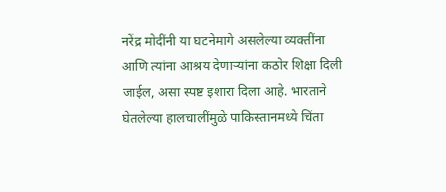नरेंद्र मोदींनी या घटनेमागे असलेल्या व्यक्तींना आणि त्यांना आश्रय देणाऱ्यांना कठोर शिक्षा दिली जाईल, असा स्पष्ट इशारा दिला आहे. भारताने घेतलेल्या हालचालींमुळे पाकिस्तानमध्ये चिंता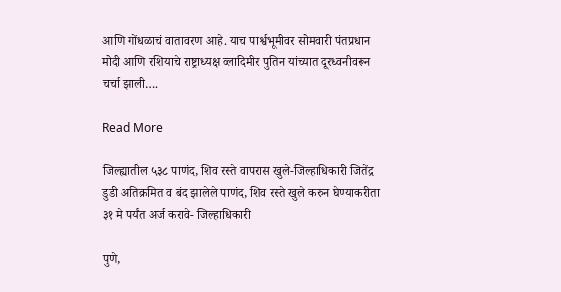आणि गोंधळाचं वातावरण आहे. याच पार्श्वभूमीवर सोमवारी पंतप्रधान मोदी आणि रशियाचे राष्ट्राध्यक्ष व्लादिमीर पुतिन यांच्यात दूरध्वनीवरून चर्चा झाली….

Read More

जिल्ह्यातील ५३८ पाणंद, शिव रस्ते वापरास खुले-जिल्हाधिकारी जितेंद्र डुडी अतिक्रमित व बंद झालेले पाणंद, शिव रस्ते खुले करुन घेण्याकरीता ३१ मे पर्यंत अर्ज करावे- जिल्हाधिकारी

पुणे,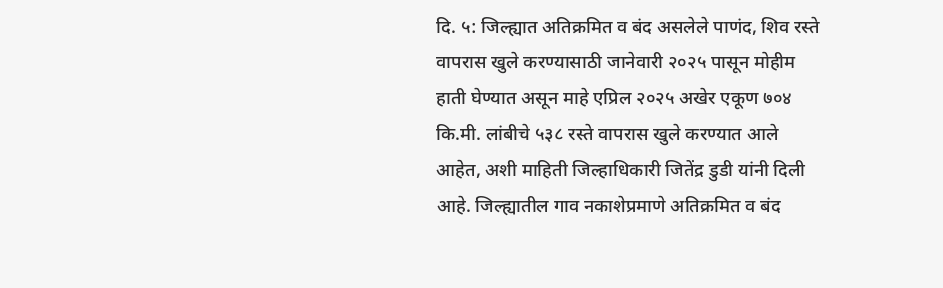दि. ५: जिल्ह्यात अतिक्रमित व बंद असलेले पाणंद, शिव रस्ते वापरास खुले करण्यासाठी जानेवारी २०२५ पासून मोहीम हाती घेण्यात असून माहे एप्रिल २०२५ अखेर एकूण ७०४ कि.मी. लांबीचे ५३८ रस्ते वापरास खुले करण्यात आले आहेत, अशी माहिती जिल्हाधिकारी जितेंद्र डुडी यांनी दिली आहे. जिल्ह्यातील गाव नकाशेप्रमाणे अतिक्रमित व बंद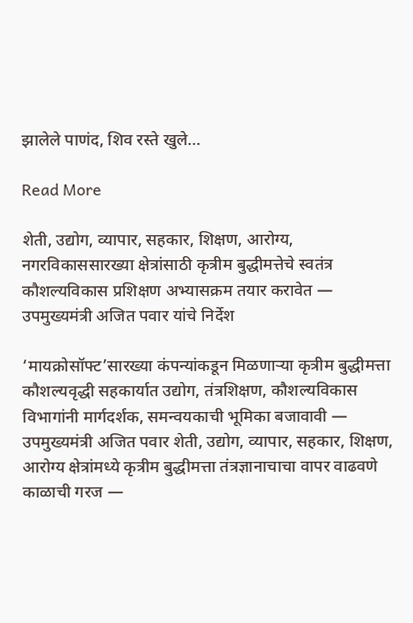झालेले पाणंद, शिव रस्ते खुले…

Read More

शेती, उद्योग, व्यापार, सहकार, शिक्षण, आरोग्य, नगरविकाससारख्या क्षेत्रांसाठी कृत्रीम बुद्धीमत्तेचे स्वतंत्र कौशल्यविकास प्रशिक्षण अभ्यासक्रम तयार करावेत — उपमुख्यमंत्री अजित पवार यांचे निर्देश

‘मायक्रोसॉफ्ट’सारख्या कंपन्यांकडून मिळणाऱ्या कृत्रीम बुद्धीमत्ता कौशल्यवृद्धी सहकार्यात उद्योग, तंत्रशिक्षण, कौशल्यविकास विभागांनी मार्गदर्शक, समन्वयकाची भूमिका बजावावी — उपमुख्यमंत्री अजित पवार शेती, उद्योग, व्यापार, सहकार, शिक्षण, आरोग्य क्षेत्रांमध्ये कृत्रीम बुद्धीमत्ता तंत्रज्ञानाचाचा वापर वाढवणे काळाची गरज —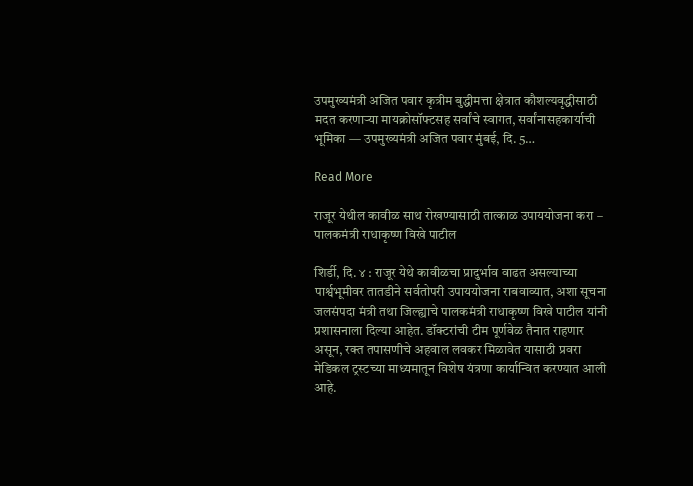उपमुख्यमंत्री अजित पवार कृत्रीम बुद्धीमत्ता क्षेत्रात कौशल्यवृद्धीसाठी मदत करणाऱ्या मायक्रोसॉफ्टसह सर्वांचे स्वागत, सर्वांनासहकार्याची भूमिका — उपमुख्यमंत्री अजित पवार मुंबई, दि. 5…

Read More

राजूर येथील कावीळ साथ रोखण्यासाठी तात्काळ उपाययोजना करा – पालकमंत्री राधाकृष्ण विखे पाटील

शिर्डी, दि. ४ : राजूर येथे कावीळचा प्रादुर्भाव वाढत असल्याच्या पार्श्वभूमीवर तातडीने सर्वतोपरी उपाययोजना राबवाव्यात, अशा सूचना जलसंपदा मंत्री तथा जिल्ह्याचे पालकमंत्री राधाकृष्ण विखे पाटील यांनी प्रशासनाला दिल्या आहेत. डॉक्टरांची टीम पूर्णवेळ तैनात राहणार असून, रक्त तपासणीचे अहवाल लवकर मिळावेत यासाठी प्रवरा मेडिकल ट्रस्टच्या माध्यमातून विशेष यंत्रणा कार्यान्वित करण्यात आली आहे.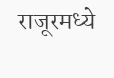राजूरमध्ये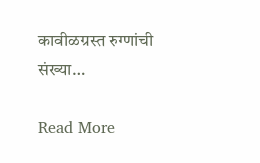कावीळग्रस्त रुग्णांची संख्या…

Read More